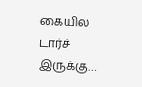கையில டார்ச் இருக்கு…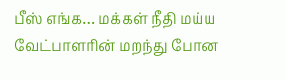பீஸ் எங்க… மக்கள் நீதி மய்ய வேட்பாளரின் மறந்து போன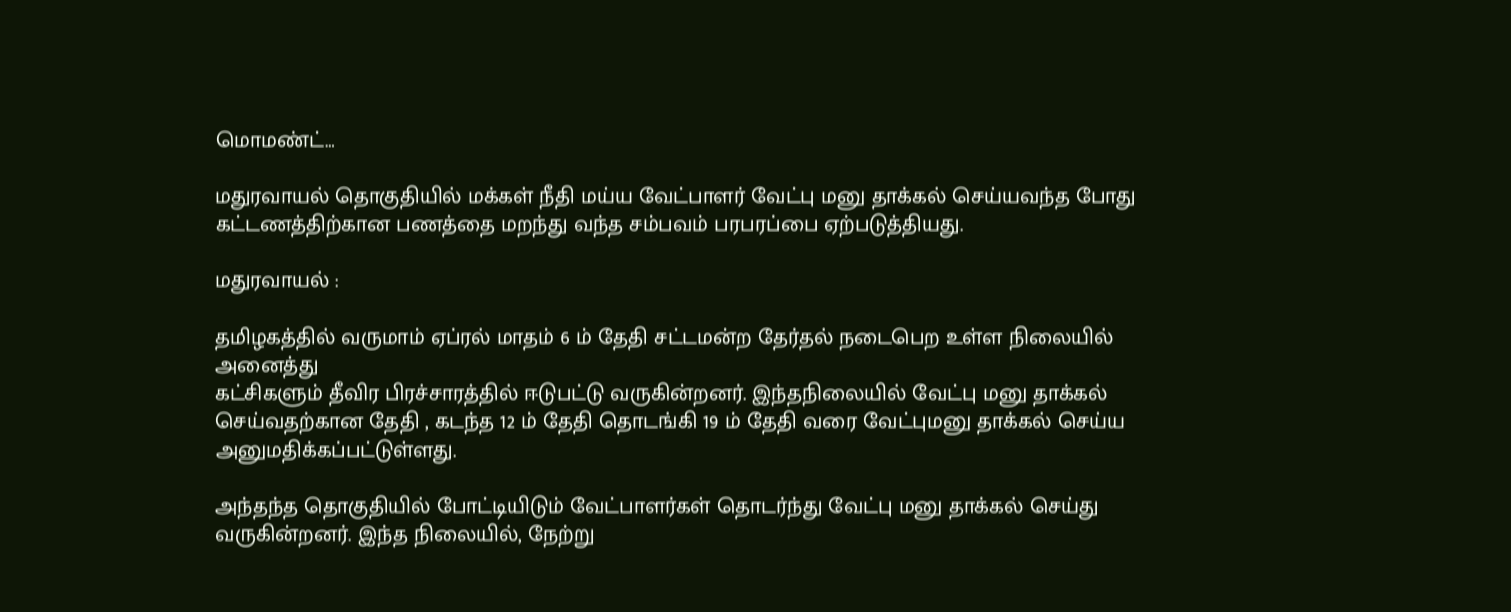மொமண்ட்…

மதுரவாயல் தொகுதியில் மக்கள் நீதி மய்ய வேட்பாளர் வேட்பு மனு தாக்கல் செய்யவந்த போது கட்டணத்திற்கான பணத்தை மறந்து வந்த சம்பவம் பரபரப்பை ஏற்படுத்தியது.

மதுரவாயல் :

தமிழகத்தில் வருமாம் ஏப்ரல் மாதம் 6 ம் தேதி சட்டமன்ற தேர்தல் நடைபெற உள்ள நிலையில் அனைத்து
கட்சிகளும் தீவிர பிரச்சாரத்தில் ஈடுபட்டு வருகின்றனர். இந்தநிலையில் வேட்பு மனு தாக்கல் செய்வதற்கான தேதி , கடந்த 12 ம் தேதி தொடங்கி 19 ம் தேதி வரை வேட்புமனு தாக்கல் செய்ய அனுமதிக்கப்பட்டுள்ளது.

அந்தந்த தொகுதியில் போட்டியிடும் வேட்பாளர்கள் தொடர்ந்து வேட்பு மனு தாக்கல் செய்து வருகின்றனர். இந்த நிலையில், நேற்று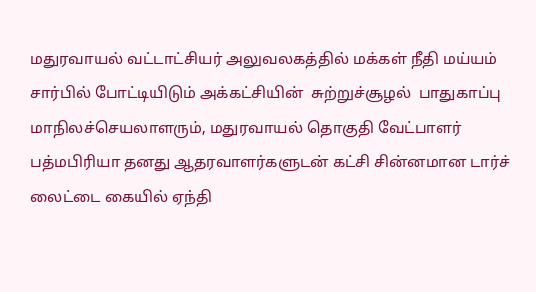மதுரவாயல் வட்டாட்சியர் அலுவலகத்தில் மக்கள் நீதி மய்யம் சார்பில் போட்டியிடும் அக்கட்சியின்  சுற்றுச்சூழல்  பாதுகாப்பு மாநிலச்செயலாளரும், மதுரவாயல் தொகுதி வேட்பாளர்  பத்மபிரியா தனது ஆதரவாளர்களுடன் கட்சி சின்னமான டார்ச்  லைட்டை கையில் ஏந்தி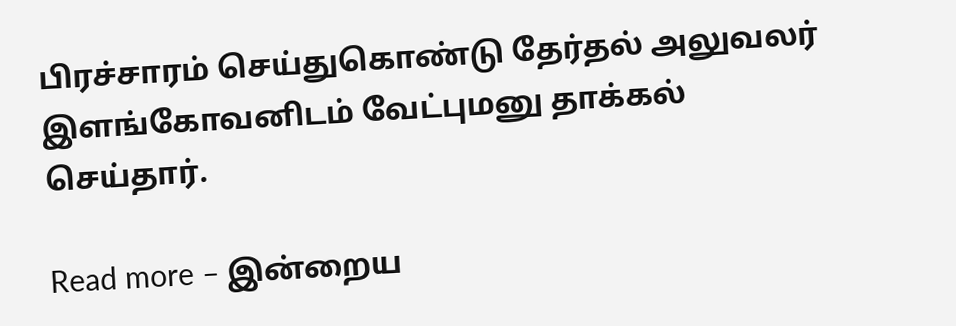பிரச்சாரம் செய்துகொண்டு தேர்தல் அலுவலர் இளங்கோவனிடம் வேட்புமனு தாக்கல் செய்தார்.

Read more – இன்றைய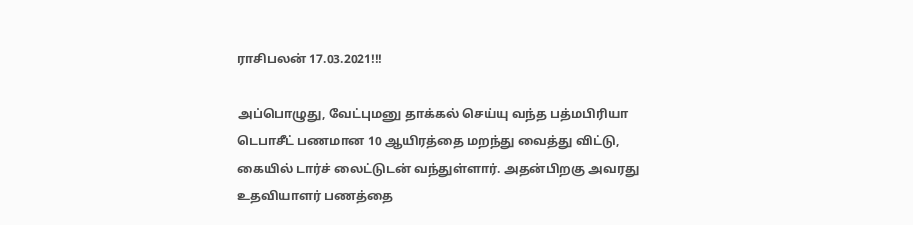ராசிபலன் 17.03.2021!!!

அப்பொழுது, வேட்புமனு தாக்கல் செய்யு வந்த பத்மபிரியா டெபாசீட் பணமான 10 ஆயிரத்தை மறந்து வைத்து விட்டு, கையில் டார்ச் லைட்டுடன் வந்துள்ளார். அதன்பிறகு அவரது உதவியாளர் பணத்தை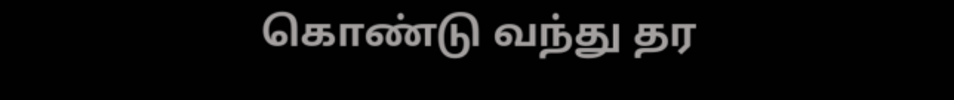கொண்டு வந்து தர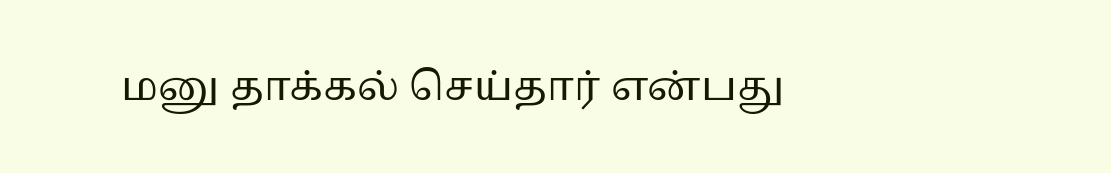மனு தாக்கல் செய்தார் என்பது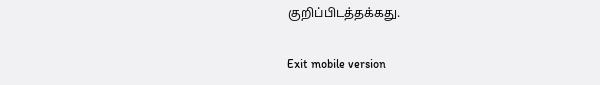குறிப்பிடத்தக்கது.

Exit mobile version